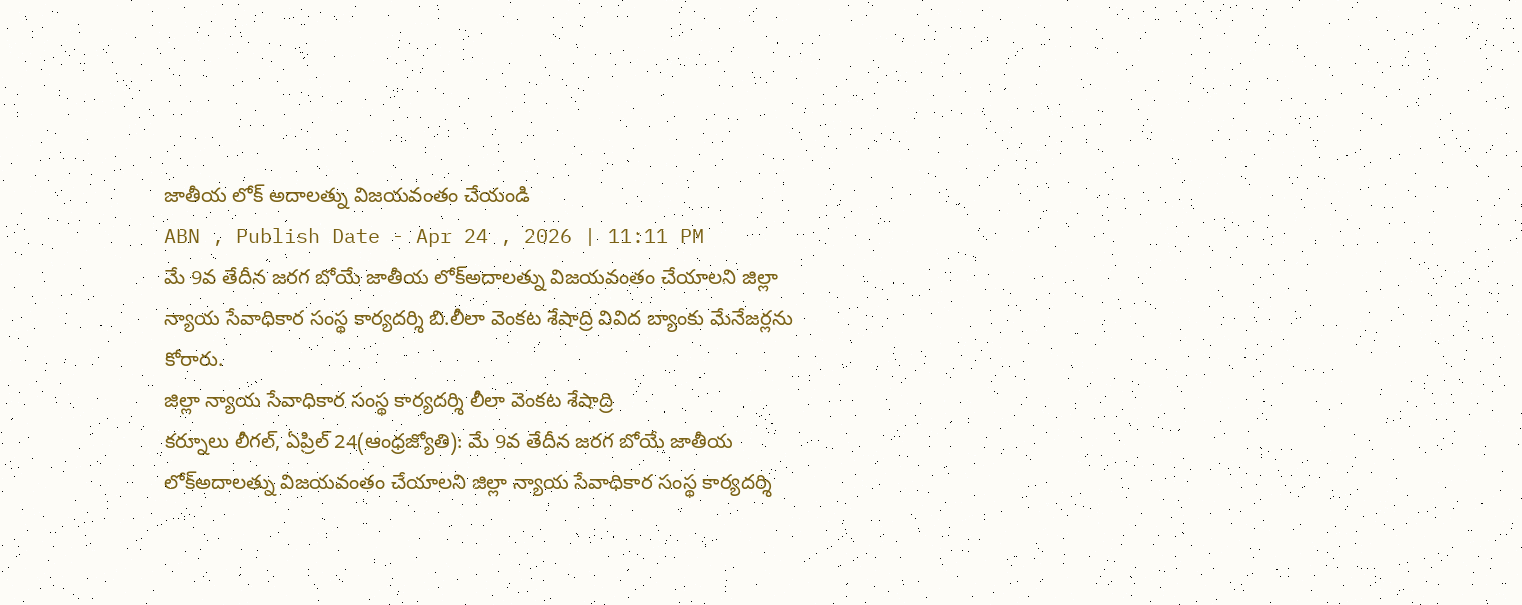జాతీయ లోక్ అదాలత్ను విజయవంతం చేయండి
ABN , Publish Date - Apr 24 , 2026 | 11:11 PM
మే 9వ తేదీన జరగ బోయే జాతీయ లోక్అదాలత్ను విజయవంతం చేయాలని జిల్లా న్యాయ సేవాధికార సంస్థ కార్యదర్శి బి.లీలా వెంకట శేషాద్రి వివిద బ్యాంకు మేనేజర్లను కోరారు.
జిల్లా న్యాయ సేవాధికార సంస్థ కార్యదర్శి లీలా వెంకట శేషాద్రి
కర్నూలు లీగల్, ఏప్రిల్ 24(ఆంధ్రజ్యోతి): మే 9వ తేదీన జరగ బోయే జాతీయ లోక్అదాలత్ను విజయవంతం చేయాలని జిల్లా న్యాయ సేవాధికార సంస్థ కార్యదర్శి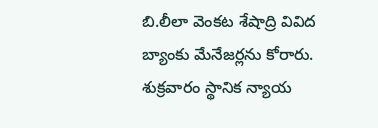బి.లీలా వెంకట శేషాద్రి వివిద బ్యాంకు మేనేజర్లను కోరారు. శుక్రవారం స్థానిక న్యాయ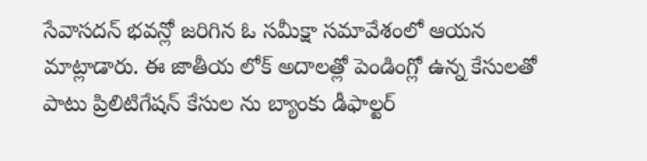సేవాసదన్ భవన్లో జరిగిన ఓ సమీక్షా సమావేశంలో ఆయన మాట్లాడారు. ఈ జాతీయ లోక్ అదాలత్లో పెండింగ్లో ఉన్న కేసులతో పాటు ప్రిలిటిగేషన్ కేసుల ను బ్యాంకు డీఫాల్టర్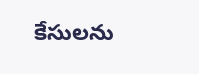కేసులను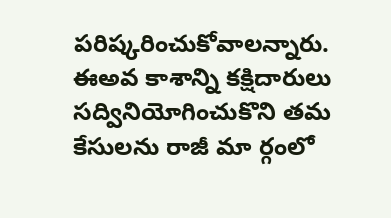పరిష్కరించుకోవాలన్నారు. ఈఅవ కాశాన్ని కక్షిదారులు సద్వినియోగించుకొని తమ కేసులను రాజీ మా ర్గంలో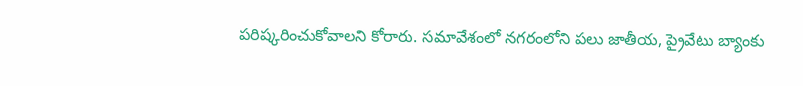పరిష్కరించుకోవాలని కోరారు. సమావేశంలో నగరంలోని పలు జాతీయ, ప్రైవేటు బ్యాంకు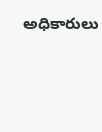అధికారులు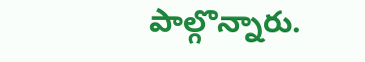పాల్గొన్నారు.